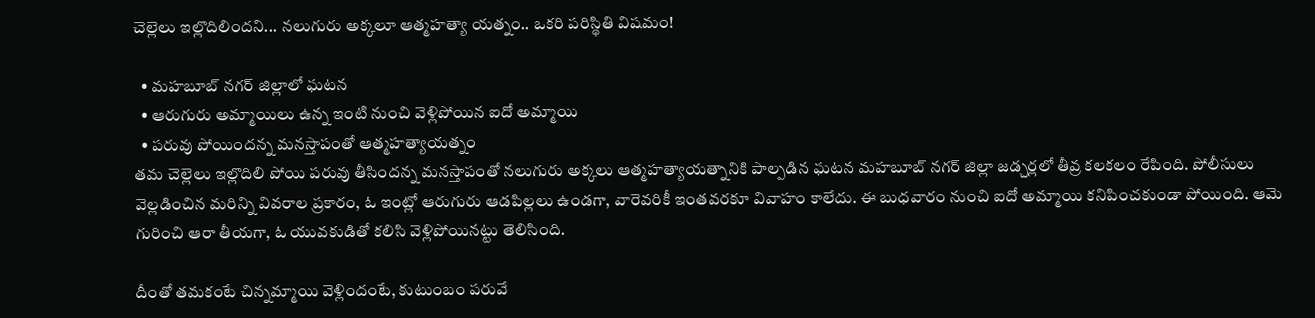చెల్లెలు ఇల్లొదిలిందని... నలుగురు అక్కలూ ఆత్మహత్యా యత్నం.. ఒకరి పరిస్థితి విషమం!

  • మహబూబ్ నగర్ జిల్లాలో ఘటన
  • ఆరుగురు అమ్మాయిలు ఉన్న ఇంటి నుంచి వెళ్లిపోయిన ఐదో అమ్మాయి
  • పరువు పోయిందన్న మనస్తాపంతో ఆత్మహత్యాయత్నం
తమ చెల్లెలు ఇల్లొదిలి పోయి పరువు తీసిందన్న మనస్తాపంతో నలుగురు అక్కలు ఆత్మహత్యాయత్నానికి పాల్పడిన ఘటన మహబూబ్ నగర్ జిల్లా జడ్చర్లలో తీవ్ర కలకలం రేపింది. పోలీసులు వెల్లడించిన మరిన్ని వివరాల ప్రకారం, ఓ ఇంట్లో ఆరుగురు ఆడపిల్లలు ఉండగా, వారెవరికీ ఇంతవరకూ వివాహం కాలేదు. ఈ బుధవారం నుంచి ఐదో అమ్మాయి కనిపించకుండా పోయింది. ఆమె గురించి ఆరా తీయగా, ఓ యువకుడితో కలిసి వెళ్లిపోయినట్టు తెలిసింది.

దీంతో తమకంటే చిన్నమ్మాయి వెళ్లిందంటే, కుటుంబం పరువే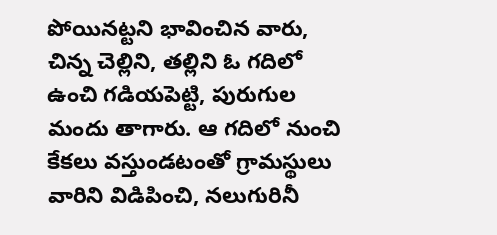పోయినట్టని భావించిన వారు, చిన్న చెల్లిని, తల్లిని ఓ గదిలో ఉంచి గడియపెట్టి, పురుగుల మందు తాగారు. ఆ గదిలో నుంచి కేకలు వస్తుండటంతో గ్రామస్థులు వారిని విడిపించి, నలుగురినీ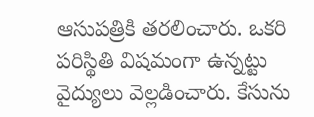ఆసుపత్రికి తరలించారు. ఒకరి పరిస్థితి విషమంగా ఉన్నట్టు వైద్యులు వెల్లడించారు. కేసును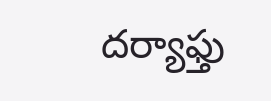దర్యాఫ్తు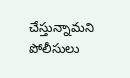చేస్తున్నామని పోలీసులు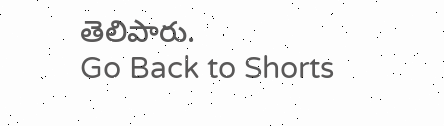తెలిపారు.
Go Back to Shorts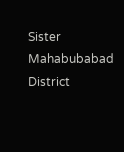Sister
Mahabubabad District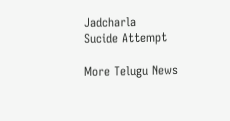Jadcharla
Sucide Attempt

More Telugu News